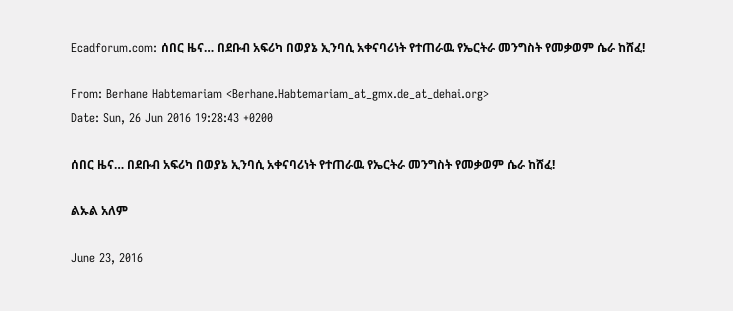Ecadforum.com: ሰበር ዜና… በደቡብ አፍሪካ በወያኔ ኢንባሲ አቀናባሪነት የተጠራዉ የኤርትራ መንግስት የመቃወም ሴራ ከሸፈ!

From: Berhane Habtemariam <Berhane.Habtemariam_at_gmx.de_at_dehai.org>
Date: Sun, 26 Jun 2016 19:28:43 +0200

ሰበር ዜና… በደቡብ አፍሪካ በወያኔ ኢንባሲ አቀናባሪነት የተጠራዉ የኤርትራ መንግስት የመቃወም ሴራ ከሸፈ!

ልኡል አለም

June 23, 2016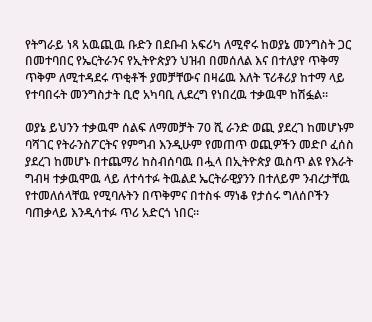የትግራይ ነጻ አዉጪዉ ቡድን በደቡብ አፍሪካ ለሚኖሩ ከወያኔ መንግስት ጋር በመተባበር የኤርትራንና የኢትዮጵያን ህዝብ በመሰለል እና በተለያየ ጥቅማ ጥቅም ለሚተዳደሩ ጥቂቶች ያመቻቸውና በዛሬዉ እለት ፕሪቶሪያ ከተማ ላይ የተባበሩት መንግስታት ቢሮ አካባቢ ሊደረግ የነበረዉ ተቃዉሞ ከሽፏል።

ወያኔ ይህንን ተቃዉሞ ሰልፍ ለማመቻት 70 ሺ ራንድ ወጪ ያደረገ ከመሆኑም ባሻገር የትራንስፖርትና የምግብ እንዲሁም የመጠጥ ወጪዎችን መድቦ ፈሰስ ያደረገ ከመሆኑ በተጨማሪ ከስብሰባዉ በሗላ በኢትዮጵያ ዉስጥ ልዩ የእራት ግብዛ ተቃዉሞዉ ላይ ለተሳተፉ ትዉልደ ኤርትራዊያንን በተለይም ንብረታቸዉ የተመለሰላቸዉ የሚባሉትን በጥቅምና በተስፋ ማነቆ የታሰሩ ግለሰቦችን ባጠቃላይ እንዲሳተፉ ጥሪ አድርጎ ነበር።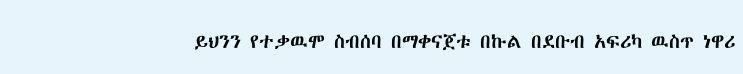ይህንን የተቃዉሞ ስብሰባ በማቀናጀቱ በኩል በደቡብ አፍሪካ ዉስጥ ነዋሪ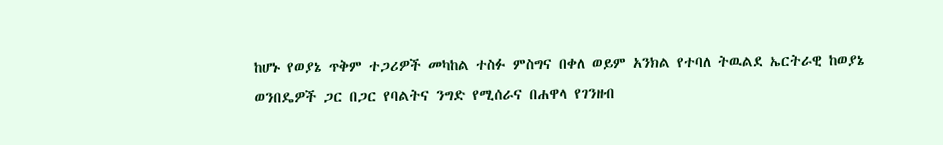ከሆኑ የወያኔ ጥቅም ተጋሪዎች መካከል ተስፉ ምስግና በቀለ ወይም አንክል የተባለ ትዉልደ ኤርትራዊ ከወያኔ ወንበዴዎች ጋር በጋር የባልትና ንግድ የሚሰራና በሐዋላ የገንዘብ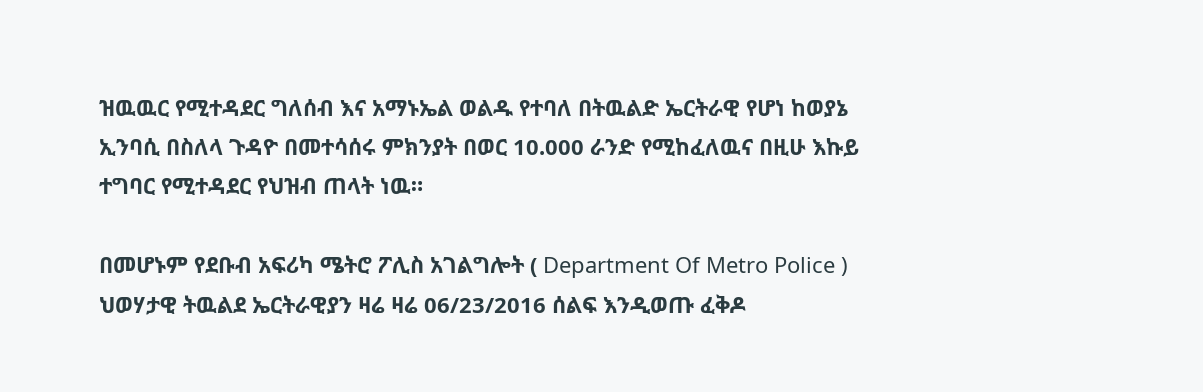ዝዉዉር የሚተዳደር ግለሰብ እና አማኑኤል ወልዱ የተባለ በትዉልድ ኤርትራዊ የሆነ ከወያኔ ኢንባሲ በስለላ ጉዳዮ በመተሳሰሩ ምክንያት በወር 10.000 ራንድ የሚከፈለዉና በዚሁ እኩይ ተግባር የሚተዳደር የህዝብ ጠላት ነዉ።

በመሆኑም የደቡብ አፍሪካ ሜትሮ ፖሊስ አገልግሎት ( Department Of Metro Police ) ህወሃታዊ ትዉልደ ኤርትራዊያን ዛሬ ዛሬ 06/23/2016 ሰልፍ እንዲወጡ ፈቅዶ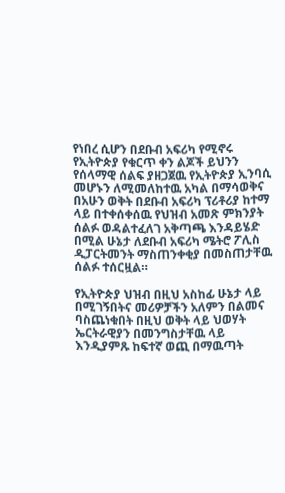የነበረ ሲሆን በደቡብ አፍሪካ የሚኖሩ የኢትዮጵያ የቁርጥ ቀን ልጆች ይህንን የሰላማዊ ሰልፍ ያዘጋጀዉ የኢትዮጵያ ኢንባሲ መሆኑን ለሚመለከተዉ አካል በማሳወቅና በአሁን ወቅት በደቡብ አፍሪካ ፕሪቶሪያ ከተማ ላይ በተቀሰቀሰዉ የህዝብ አመጽ ምክንያት ሰልፉ ወዳልተፈለገ አቅጣጫ እንዳይሄድ በሚል ሁኔታ ለደቡብ አፍሪካ ሜትሮ ፖሊስ ዲፓርትመንት ማስጠንቀቂያ በመስጠታቸዉ ሰልፉ ተሰርዟል።

የኢትዮጵያ ህዝብ በዚህ አስከፊ ሁኔታ ላይ በሚገኝበትና መሪዎቻችን አለምን በልመና ባስጨነቁበት በዚህ ወቅት ላይ ህወሃት ኤርትራዊያን በመንግስታቸዉ ላይ እንዲያምጹ ከፍተኛ ወጪ በማዉጣት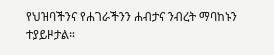የህዝባችንና የሐገራችንን ሐብታና ንብረት ማባከኑን ተያይዞታል።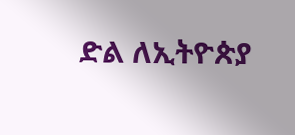ድል ለኢትዮጵያ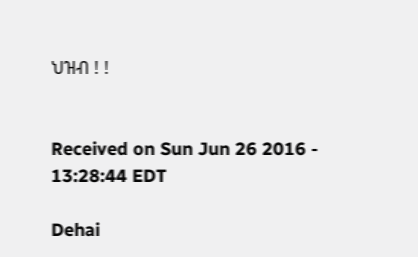ህዝብ ! !


Received on Sun Jun 26 2016 - 13:28:44 EDT

Dehai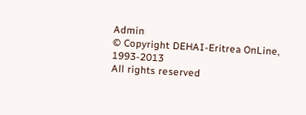Admin
© Copyright DEHAI-Eritrea OnLine, 1993-2013
All rights reserved